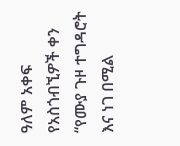ዓለም አቀፍ የአስጎብኚዎች ቀን “የሙያ ጉዞ ተግዳሮት እና ነገ በሚል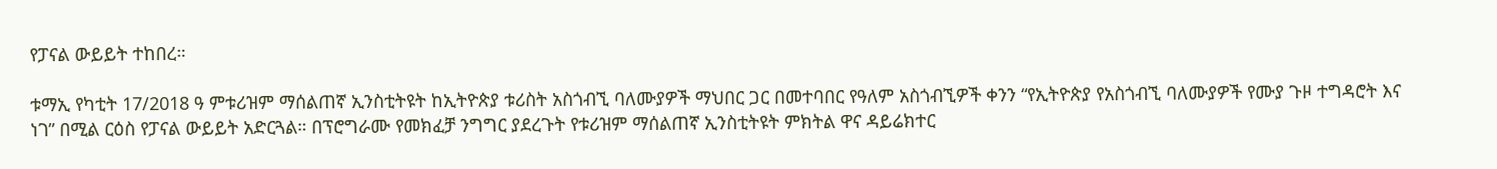የፓናል ውይይት ተከበረ።

ቱማኢ የካቲት 17/2018 ዓ ምቱሪዝም ማሰልጠኛ ኢንስቲትዩት ከኢትዮጵያ ቱሪስት አስጎብኚ ባለሙያዎች ማህበር ጋር በመተባበር የዓለም አስጎብኚዎች ቀንን “የኢትዮጵያ የአስጎብኚ ባለሙያዎች የሙያ ጉዞ ተግዳሮት እና ነገ” በሚል ርዕስ የፓናል ውይይት አድርጓል። በፕሮግራሙ የመክፈቻ ንግግር ያደረጉት የቱሪዝም ማሰልጠኛ ኢንስቲትዩት ምክትል ዋና ዳይሬክተር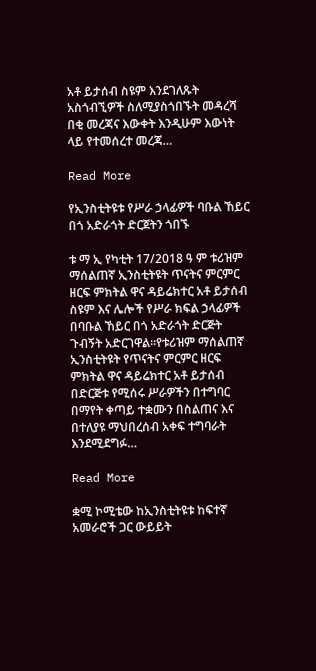አቶ ይታሰብ ስዩም እንደገለጹት አስጎብኚዎች ስለሚያስጎበኙት መዳረሻ በቂ መረጃና እውቀት እንዲሁም እውነት ላይ የተመሰረተ መረጃ…

Read More

የኢንስቲትዩቱ የሥራ ኃላፊዎች ባቡል ኸይር በጎ አድራጎት ድርጀትን ጎበኙ

ቱ ማ ኢ የካቲት 17/2018 ዓ ም ቱሪዝም ማሰልጠኛ ኢንስቲትዩት ጥናትና ምርምር ዘርፍ ምክትል ዋና ዳይሬክተር አቶ ይታሰብ ስዩም እና ሌሎች የሥራ ክፍል ኃላፊዎች በባቡል ኸይር በጎ አድራጎት ድርጅት ጉብኝት አድርገዋል።የቱሪዝም ማሰልጠኛ ኢንስቲትዩት የጥናትና ምርምር ዘርፍ ምክትል ዋና ዳይሬክተር አቶ ይታሰብ በድርጅቱ የሚሰሩ ሥራዎችን በተግባር በማየት ቀጣይ ተቋሙን በስልጠና እና በተለያዩ ማህበረሰብ አቀፍ ተግባራት እንደሚደግፉ…

Read More

ቋሚ ኮሚቴው ከኢንስቲትዩቱ ከፍተኛ አመራሮች ጋር ውይይት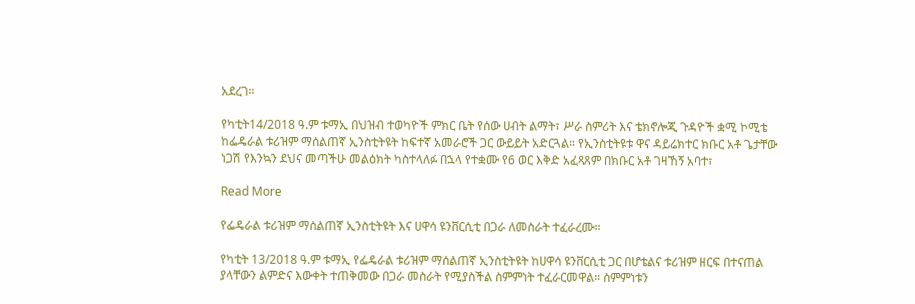አደረገ።

የካቲት14/2018 ዓ.ም ቱማኢ በህዝብ ተወካዮች ምክር ቤት የሰው ሀብት ልማት፣ ሥራ ስምሪት እና ቴክኖሎጂ ጉዳዮች ቋሚ ኮሚቴ ከፌዴራል ቱሪዝም ማሰልጠኛ ኢንስቲትዩት ከፍተኛ አመራሮች ጋር ውይይት አድርጓል። የኢንስቲትዩቱ ዋና ዳይሬክተር ክቡር አቶ ጌታቸው ነጋሽ የእንኳን ደህና መጣችሁ መልዕክት ካስተላለፉ በኋላ የተቋሙ የ6 ወር እቅድ አፈጻጸም በክቡር አቶ ገዛኸኝ አባተ፣

Read More

የፌዴራል ቱሪዝም ማሰልጠኛ ኢንስቲትዩት እና ሀዋሳ ዩንቨርሲቲ በጋራ ለመስራት ተፈራረሙ።

የካቲት 13/2018 ዓ.ም ቱማኢ የፌዴራል ቱሪዝም ማሰልጠኛ ኢንስቲትዩት ከሀዋሳ ዩንቨርሲቲ ጋር በሆቴልና ቱሪዝም ዘርፍ በተናጠል ያላቸውን ልምድና እውቀት ተጠቅመው በጋራ መስራት የሚያስችል ስምምነት ተፈራርመዋል። ስምምነቱን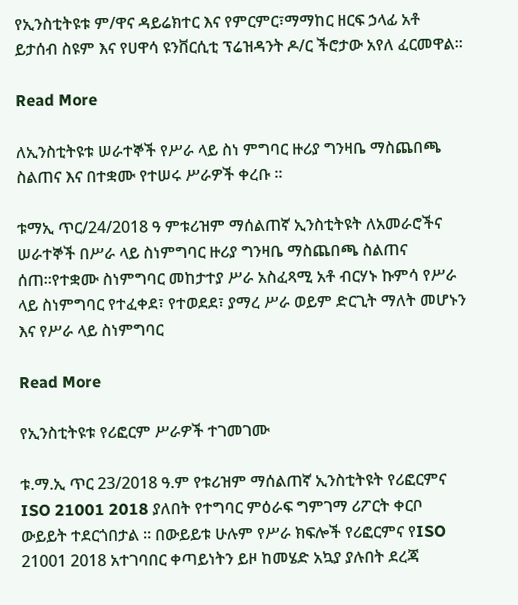የኢንስቲትዩቱ ም/ዋና ዳይሬክተር እና የምርምር፣ማማከር ዘርፍ ኃላፊ አቶ ይታሰብ ስዩም እና የሀዋሳ ዩንቨርሲቲ ፕሬዝዳንት ዶ/ር ችሮታው አየለ ፈርመዋል።

Read More

ለኢንስቲትዩቱ ሠራተኞች የሥራ ላይ ስነ ምግባር ዙሪያ ግንዛቤ ማስጨበጫ ስልጠና እና በተቋሙ የተሠሩ ሥራዎች ቀረቡ ።

ቱማኢ ጥር/24/2018 ዓ ምቱሪዝም ማሰልጠኛ ኢንስቲትዩት ለአመራሮችና ሠራተኞች በሥራ ላይ ስነምግባር ዙሪያ ግንዛቤ ማስጨበጫ ስልጠና ሰጠ።የተቋሙ ስነምግባር መከታተያ ሥራ አስፈጻሚ አቶ ብርሃኑ ኩምሳ የሥራ ላይ ስነምግባር የተፈቀደ፣ የተወደደ፣ ያማረ ሥራ ወይም ድርጊት ማለት መሆኑን እና የሥራ ላይ ስነምግባር

Read More

የኢንስቲትዩቱ የሪፎርም ሥራዎች ተገመገሙ

ቱ.ማ.ኢ ጥር 23/2018 ዓ.ም የቱሪዝም ማሰልጠኛ ኢንስቲትዩት የሪፎርምና ISO 21001 2018 ያለበት የተግባር ምዕራፍ ግምገማ ሪፖርት ቀርቦ ውይይት ተደርጎበታል ። በውይይቱ ሁሉም የሥራ ክፍሎች የሪፎርምና የISO 21001 2018 አተገባበር ቀጣይነትን ይዞ ከመሄድ አኳያ ያሉበት ደረጃ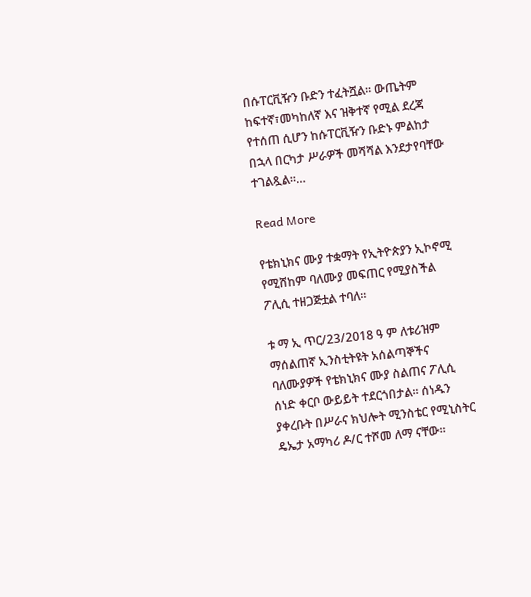በሱፐርቪዥን ቡድን ተፈትሿል። ውጤትም ከፍተኛ፣መካከለኛ እና ዝቅተኛ የሚል ደረጃ የተሰጠ ሲሆን ከሱፐርቪዥን ቡድኑ ምልከታ በኋላ በርካታ ሥራዎች መሻሻል እንደታየባቸው ተገልጿል።…

Read More

የቴክኒክና ሙያ ተቋማት የኢትዮጵያን ኢኮኖሚ የሚሸከም ባለሙያ መፍጠር የሚያስችል ፖሊሲ ተዘጋጅቷል ተባለ።

ቱ ማ ኢ ጥር/23/2018 ዓ ም ለቱሪዝም ማሰልጠኛ ኢንስቲትዩት አሰልጣኞችና ባለሙያዎች የቴክኒክና ሙያ ስልጠና ፖሊሲ ሰነድ ቀርቦ ውይይት ተደርጎበታል። ሰነዱን ያቀረቡት በሥራና ክህሎት ሚንስቴር የሚኒስትር ዴኤታ አማካሪ ዶ/ር ተሾመ ለማ ናቸው።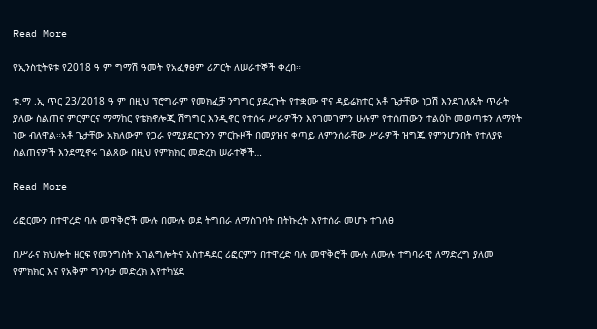Read More

የኢንስቲትዩቱ የ2018 ዓ ም ግማሽ ዓመት የአፈፃፀም ሪፖርት ለሠራተኞች ቀረበ።

ቱ.ማ .ኢ ጥር 23/2018 ዓ ም በዚህ ፕሮግራም የመክፈቻ ንግግር ያደረጉት የተቋሙ ዋና ዳይሬክተር አቶ ጌታቸው ነጋሽ እንደገለጹት ጥራት ያለው ስልጠና ምርምርና ማማከር የቴክኖሎጂ ሽግግር እንዲኖር የተሰሩ ሥራዎችን እየገመገምን ሁሉም የተሰጠውን ተልዕኮ መወጣቱን ለማየት ነው ብለዋል።አቶ ጌታቸው አክለውም የጋራ የሚያደርጉንን ምርኩዞች በመያዝና ቀጣይ ለምንሰራቸው ሥራዎች ዝግጁ የምንሆንበት የተለያዩ ስልጠናዎች እንደሚኖሩ ገልጸው በዚህ የምክክር መድረክ ሠራተኞች…

Read More

ሪፎርሙን በተዋረድ ባሉ መዋቅሮች ሙሉ በሙሉ ወደ ትግበራ ለማስገባት በትኩረት እየተሰራ መሆኑ ተገለፀ

በሥራና ክህሎት ዘርፍ የመንግስት አገልግሎትና አስተዳደር ሪፎርምን በተዋረድ ባሉ መዋቅሮች ሙሉ ለሙሉ ተግባራዊ ለማድረግ ያለመ የምክክር እና የአቅም ግንባታ መድረክ እየተካሄደ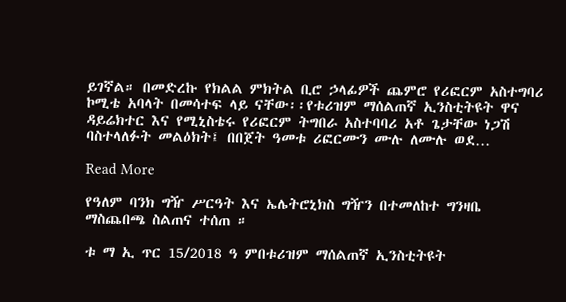ይገኛል። በመድረኩ የክልል ምክትል ቢሮ ኃላፊዎች ጨምሮ የሪፎርም አስተግባሪ ኮሚቴ አባላት በመሳተፍ ላይ ናቸው፡፡የቱሪዝም ማሰልጠኛ ኢንስቲትዩት ዋና ዳይሬክተር እና የሚኒስቴሩ የሪፎርም ትግበራ አስተባባሪ አቶ ጌታቸው ነጋሽ ባስተላለፉት መልዕክት፤ በበጀት ዓመቱ ሪፎርሙን ሙሉ ለሙሉ ወደ…

Read More

የዓለም ባንክ ግዥ ሥርዓት እና ኤሌትሮኒክስ ግዥን በተመለከተ ግንዛቤ ማስጨበጫ ስልጠና ተሰጠ ።

ቱ ማ ኢ ጥር 15/2018 ዓ ምበቱሪዝም ማሰልጠኛ ኢንስቲትዩት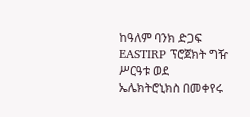ከዓለም ባንክ ድጋፍ EASTIRP ፕሮጀክት ግዥ ሥርዓቱ ወደ ኤሌክትሮኒክስ በመቀየሩ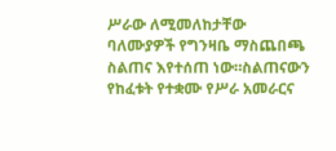ሥራው ለሚመለከታቸው ባለሙያዎች የግንዛቤ ማስጨበጫ ስልጠና እየተሰጠ ነው።ስልጠናውን የከፈቱት የተቋሙ የሥራ አመራርና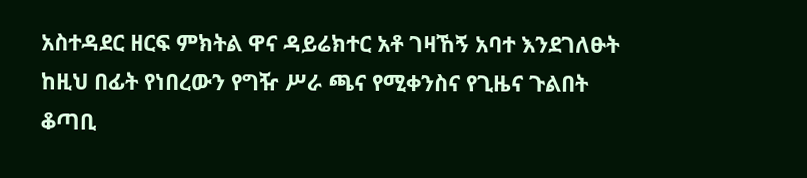አስተዳደር ዘርፍ ምክትል ዋና ዳይሬክተር አቶ ገዛኸኝ አባተ እንደገለፁት ከዚህ በፊት የነበረውን የግዥ ሥራ ጫና የሚቀንስና የጊዜና ጉልበት ቆጣቢ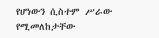የሆነውን ሲስተም ሥራው የሚመለከታቸው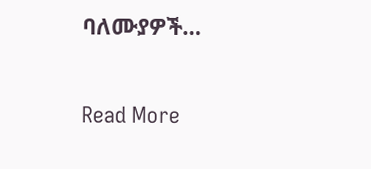ባለሙያዎች…

Read More